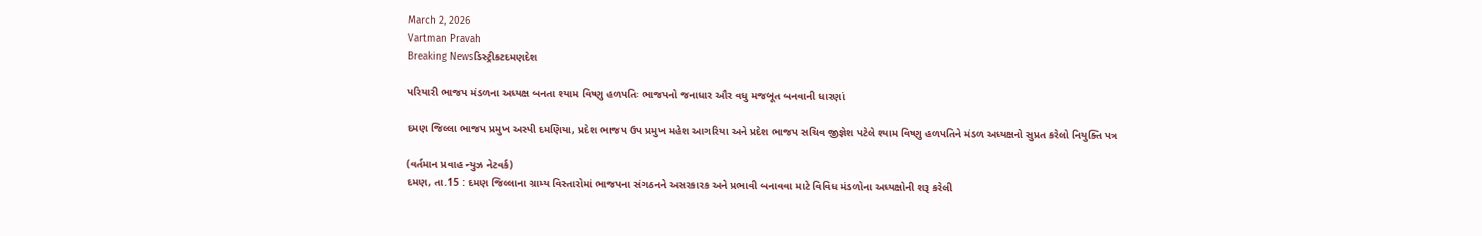March 2, 2026
Vartman Pravah
Breaking Newsડિસ્ટ્રીકટદમણદેશ

પરિયારી ભાજપ મંડળના અધ્‍યક્ષ બનતા શ્‍યામ વિષ્‍ણુ હળપતિઃ ભાજપનો જનાધાર ઔર વધુ મજબૂત બનવાની ધારણાં

દમણ જિલ્લા ભાજપ પ્રમુખ અસ્‍પી દમણિયા, પ્રદેશ ભાજપ ઉપ પ્રમુખ મહેશ આગરિયા અને પ્રદેશ ભાજપ સચિવ જીજ્ઞેશ પટેલે શ્‍યામ વિષ્‍ણુ હળપતિને મંડળ અધ્‍યક્ષનો સુપ્રત કરેલો નિયુક્‍તિ પત્ર

(વર્તમાન પ્રવાહ ન્‍યુઝ નેટવર્ક)
દમણ, તા.15 : દમણ જિલ્લાના ગ્રામ્‍ય વિસ્‍તારોમાં ભાજપના સંગઠનને અસરકારક અને પ્રભાવી બનાવવા માટે વિવિધ મંડળોના અધ્‍યક્ષોની શરૂ કરેલી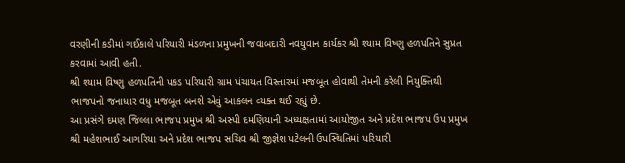વરણીની કડીમાં ગઈકાલે પરિયારી મંડળના પ્રમુખની જવાબદારી નવયુવાન કાર્યકર શ્રી શ્‍યામ વિષ્‍ણુ હળપતિને સુપ્રત કરવામાં આવી હતી.
શ્રી શ્‍યામ વિષ્‍ણુ હળપતિની પકડ પરિયારી ગ્રામ પંચાયત વિસ્‍તારમાં મજબૂત હોવાથી તેમની કરેલી નિયુક્‍તિથી ભાજપનો જનાધાર વધુ મજબૂત બનશે એવું આકલન વ્‍યક્‍ત થઈ રહ્યું છે.
આ પ્રસંગે દમણ જિલ્લા ભાજપ પ્રમુખ શ્રી અસ્‍પી દમણિયાની અધ્‍યક્ષતામાં આયોજીત અને પ્રદેશ ભાજપ ઉપ પ્રમુખ શ્રી મહેશભાઈ આગરિયા અને પ્રદેશ ભાજપ સચિવ શ્રી જીજ્ઞેશ પટેલની ઉપસ્‍થિતિમાં પરિયારી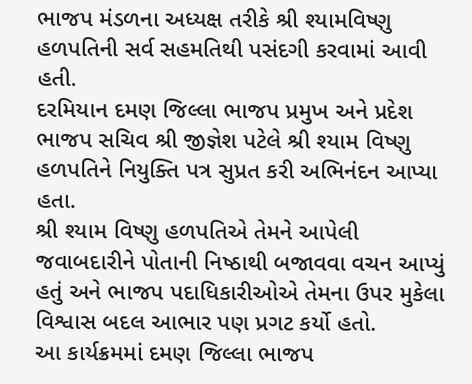ભાજપ મંડળના અધ્‍યક્ષ તરીકે શ્રી શ્‍યામવિષ્‍ણુ હળપતિની સર્વ સહમતિથી પસંદગી કરવામાં આવી હતી.
દરમિયાન દમણ જિલ્લા ભાજપ પ્રમુખ અને પ્રદેશ ભાજપ સચિવ શ્રી જીજ્ઞેશ પટેલે શ્રી શ્‍યામ વિષ્‍ણુ હળપતિને નિયુક્‍તિ પત્ર સુપ્રત કરી અભિનંદન આપ્‍યા હતા.
શ્રી શ્‍યામ વિષ્‍ણુ હળપતિએ તેમને આપેલી જવાબદારીને પોતાની નિષ્‍ઠાથી બજાવવા વચન આપ્‍યું હતું અને ભાજપ પદાધિકારીઓએ તેમના ઉપર મુકેલા વિશ્વાસ બદલ આભાર પણ પ્રગટ કર્યો હતો.
આ કાર્યક્રમમાં દમણ જિલ્લા ભાજપ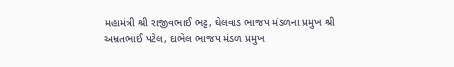મહામંત્રી શ્રી રાજીવભાઈ ભટ્ટ, ઘેલવાડ ભાજપ મંડળના પ્રમુખ શ્રી અમ્રતભાઈ પટેલ, દાભેલ ભાજપ મંડળ પ્રમુખ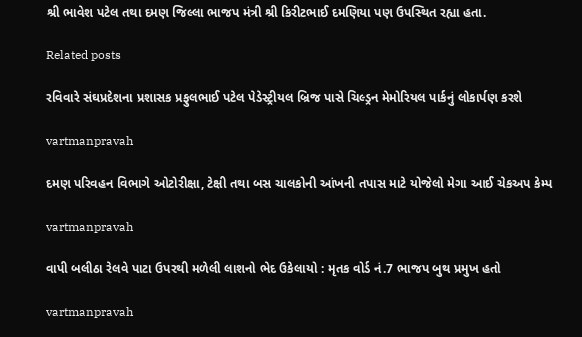શ્રી ભાવેશ પટેલ તથા દમણ જિલ્લા ભાજપ મંત્રી શ્રી કિરીટભાઈ દમણિયા પણ ઉપસ્‍થિત રહ્યા હતા.

Related posts

રવિવારે સંઘપ્રદેશના પ્રશાસક પ્રફુલભાઈ પટેલ પેડેસ્‍ટ્રીયલ બ્રિજ પાસે ચિલ્‍ડ્રન મેમોરિયલ પાર્કનું લોકાર્પણ કરશે

vartmanpravah

દમણ પરિવહન વિભાગે ઓટોરીક્ષા, ટેક્ષી તથા બસ ચાલકોની આંખની તપાસ માટે યોજેલો મેગા આઈ ચેકઅપ કેમ્‍પ

vartmanpravah

વાપી બલીઠા રેલવે પાટા ઉપરથી મળેલી લાશનો ભેદ ઉકેલાયો : મૃતક વોર્ડ નં.7 ભાજપ બુથ પ્રમુખ હતો

vartmanpravah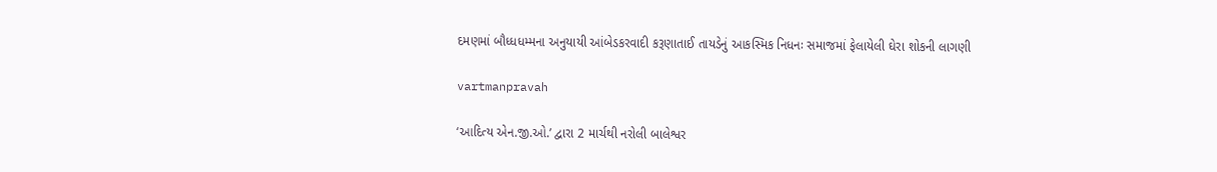દમણમાં બૌધ્‍ધધમ્‍મના અનુયાયી આંબેડકરવાદી કરૂણાતાઈ તાયડેનું આકસ્‍મિક નિધનઃ સમાજમાં ફેલાયેલી ઘેરા શોકની લાગણી

vartmanpravah

‘આદિત્‍ય એન.જી.ઓ.’ દ્વારા 2 માર્ચથી નરોલી બાલેશ્વર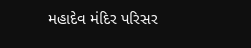મહાદેવ મંદિર પરિસર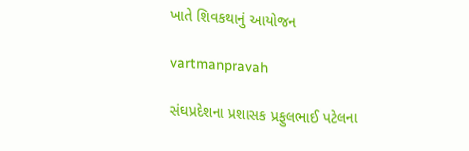ખાતે શિવકથાનું આયોજન

vartmanpravah

સંઘપ્રદેશના પ્રશાસક પ્રફુલભાઈ પટેલના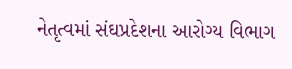નેતૃત્‍વમાં સંઘપ્રદેશના આરોગ્‍ય વિભાગ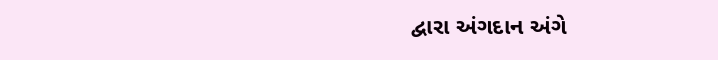દ્વારા અંગદાન અંગે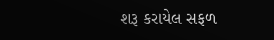શરૂ કરાયેલ સફળ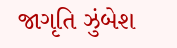જાગૃતિ ઝુંબેશ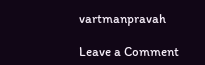vartmanpravah

Leave a Comment